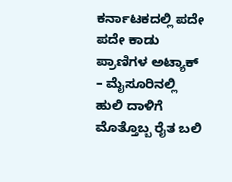ಕರ್ನಾಟಕದಲ್ಲಿ ಪದೇ ಪದೇ ಕಾಡು ಪ್ರಾಣಿಗಳ ಅಟ್ಯಾಕ್ – ಮೈಸೂರಿನಲ್ಲಿ ಹುಲಿ ದಾಳಿಗೆ ಮೊತ್ತೊಬ್ಬ ರೈತ ಬಲಿ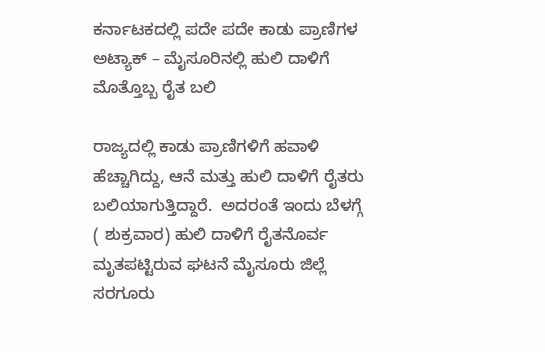ಕರ್ನಾಟಕದಲ್ಲಿ ಪದೇ ಪದೇ ಕಾಡು ಪ್ರಾಣಿಗಳ ಅಟ್ಯಾಕ್ – ಮೈಸೂರಿನಲ್ಲಿ ಹುಲಿ ದಾಳಿಗೆ ಮೊತ್ತೊಬ್ಬ ರೈತ ಬಲಿ

ರಾಜ್ಯದಲ್ಲಿ ಕಾಡು ಪ್ರಾಣಿಗಳಿಗೆ ಹವಾಳಿ ಹೆಚ್ಚಾಗಿದ್ದು, ಆನೆ ಮತ್ತು ಹುಲಿ ದಾಳಿಗೆ ರೈತರು ಬಲಿಯಾಗುತ್ತಿದ್ದಾರೆ.  ಅದರಂತೆ ಇಂದು ಬೆಳಗ್ಗೆ ( ಶುಕ್ರವಾರ) ಹುಲಿ ದಾಳಿಗೆ ರೈತನೊರ್ವ ಮೃತಪಟ್ಟಿರುವ ಘಟನೆ ಮೈಸೂರು ಜಿಲ್ಲೆ ಸರಗೂರು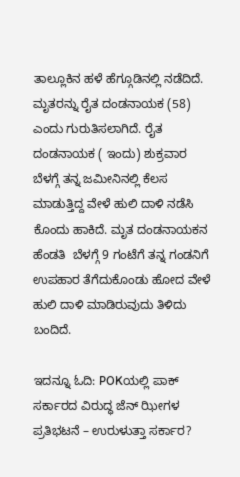ತಾಲ್ಲೂಕಿನ ಹಳೆ ಹೆಗ್ಗೂಡಿನಲ್ಲಿ ನಡೆದಿದೆ. ಮೃತರನ್ನು ರೈತ ದಂಡನಾಯಕ (58) ಎಂದು ಗುರುತಿಸಲಾಗಿದೆ. ರೈತ ದಂಡನಾಯಕ ( ಇಂದು) ಶುಕ್ರವಾರ ಬೆಳಗ್ಗೆ ತನ್ನ ಜಮೀನಿನಲ್ಲಿ ಕೆಲಸ ಮಾಡುತ್ತಿದ್ದ ವೇಳೆ ಹುಲಿ ದಾಳಿ ನಡೆಸಿ ಕೊಂದು ಹಾಕಿದೆ. ಮೃತ ದಂಡನಾಯಕನ ಹೆಂಡತಿ  ಬೆಳಗ್ಗೆ 9 ಗಂಟೆಗೆ ತನ್ನ ಗಂಡನಿಗೆ ಉಪಹಾರ ತೆಗೆದುಕೊಂಡು ಹೋದ ವೇಳೆ ಹುಲಿ ದಾಳಿ ಮಾಡಿರುವುದು ತಿಳಿದು ಬಂದಿದೆ.

ಇದನ್ನೂ ಓದಿ: POKಯಲ್ಲಿ ಪಾಕ್ ಸರ್ಕಾರದ ವಿರುದ್ಧ ಜೆನ್‌ ಝೀಗಳ ಪ್ರತಿಭಟನೆ – ಉರುಳುತ್ತಾ ಸರ್ಕಾರ?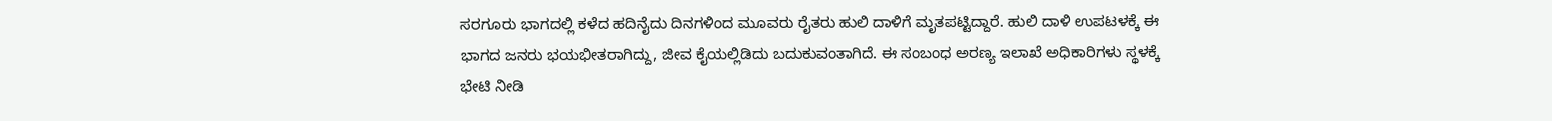ಸರಗೂರು ಭಾಗದಲ್ಲಿ ಕಳೆದ ಹದಿನೈದು ದಿನಗಳಿಂದ ಮೂವರು ರೈತರು ಹುಲಿ ದಾಳಿಗೆ ಮೃತಪಟ್ಟಿದ್ದಾರೆ. ಹುಲಿ ದಾಳಿ ಉಪಟಳಕ್ಕೆ ಈ ಭಾಗದ ಜನರು ಭಯಭೀತರಾಗಿದ್ದು, ಜೀವ ಕೈಯಲ್ಲಿಡಿದು ಬದುಕುವಂತಾಗಿದೆ. ಈ ಸಂಬಂಧ ಅರಣ್ಯ ಇಲಾಖೆ ಅಧಿಕಾರಿಗಳು ಸ್ಥಳಕ್ಕೆ ಭೇಟಿ ನೀಡಿ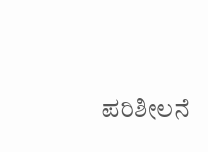ಪರಿಶೀಲನೆ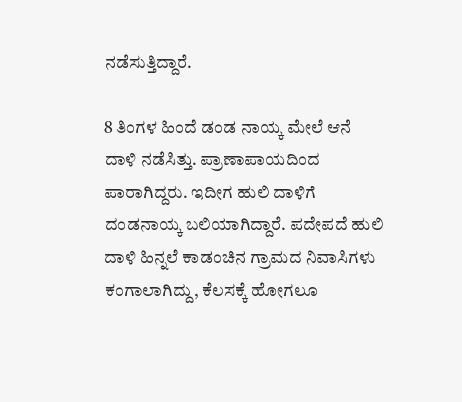ನಡೆಸುತ್ತಿದ್ದಾರೆ.

8 ತಿಂಗಳ ಹಿಂದೆ ಡಂಡ ನಾಯ್ಕ ಮೇಲೆ ಆನೆ ದಾಳಿ ನಡೆಸಿತ್ತು. ಪ್ರಾಣಾಪಾಯದಿಂದ ಪಾರಾಗಿದ್ದರು. ಇದೀಗ ಹುಲಿ ದಾಳಿಗೆ ದಂಡನಾಯ್ಕ ಬಲಿಯಾಗಿದ್ದಾರೆ. ಪದೇಪದೆ ಹುಲಿ ದಾಳಿ ಹಿನ್ನಲೆ ಕಾಡಂಚಿನ ಗ್ರಾಮದ ನಿವಾಸಿಗಳು ಕಂಗಾಲಾಗಿದ್ದು, ಕೆಲಸಕ್ಕೆ ಹೋಗಲೂ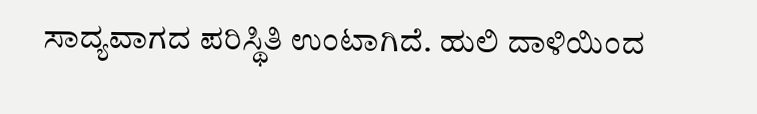ಸಾದ್ಯವಾಗದ ಪರಿಸ್ಥಿತಿ ಉಂಟಾಗಿದೆ. ಹುಲಿ ದಾಳಿಯಿಂದ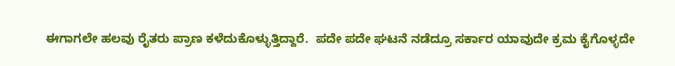ಈಗಾಗಲೇ ಹಲವು ರೈತರು ಪ್ರಾಣ ಕಳೆದುಕೊಳ್ಳುತ್ತಿದ್ದಾರೆ.  ಪದೇ ಪದೇ ಘಟನೆ ನಡೆದ್ರೂ ಸರ್ಕಾರ ಯಾವುದೇ ಕ್ರಮ ಕೈಗೊಳ್ಳದೇ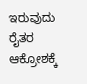ಇರುವುದು ರೈತರ ಆಕ್ರೋಶಕ್ಕೆ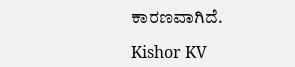ಕಾರಣವಾಗಿದೆ.

Kishor KV